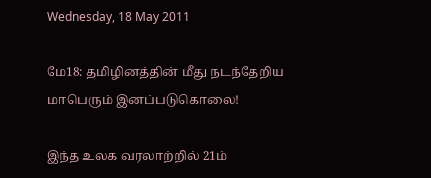Wednesday, 18 May 2011

மே18: தமிழினத்தின் மீது நடந்தேறிய மாபெரும் இனப்படுகொலை!

இந்த உலக வரலாற்றில் 21ம்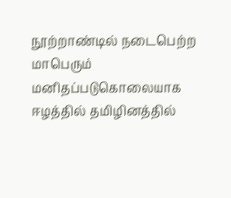நூற்றாண்டில் நடைபெற்ற மாபெரும் மனிதப்படுகொலையாக ஈழத்தில் தமிழினத்தில்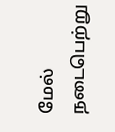மேல் நடைபெற்று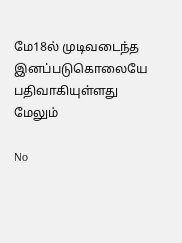மே18ல் முடிவடைந்த இனப்படுகொலையே பதிவாகியுள்ளது  மேலும்

No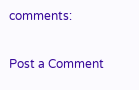comments:

Post a Comment